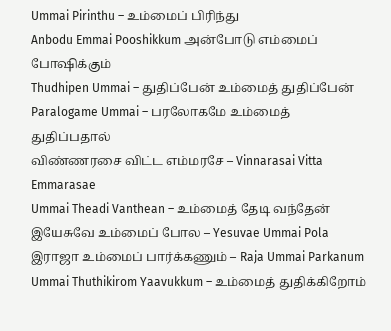Ummai Pirinthu – உம்மைப் பிரிந்து
Anbodu Emmai Pooshikkum அன்போடு எம்மைப் போஷிக்கும்
Thudhipen Ummai – துதிப்பேன் உம்மைத் துதிப்பேன்
Paralogame Ummai – பரலோகமே உம்மைத் துதிப்பதால்
விண்ணரசை விட்ட எம்மரசே – Vinnarasai Vitta Emmarasae
Ummai Theadi Vanthean – உம்மைத் தேடி வந்தேன்
இயேசுவே உம்மைப் போல – Yesuvae Ummai Pola
இராஜா உம்மைப் பார்க்கணும் – Raja Ummai Parkanum
Ummai Thuthikirom Yaavukkum – உம்மைத் துதிக்கிறோம்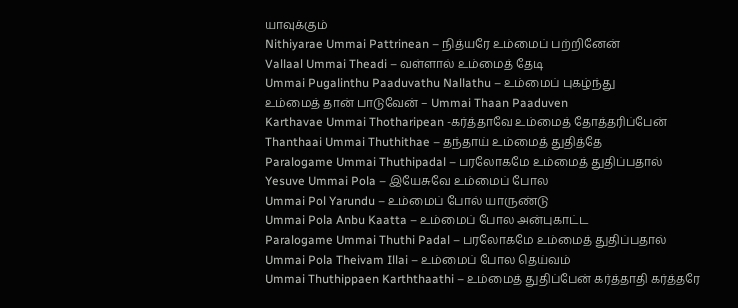யாவுக்கும்
Nithiyarae Ummai Pattrinean – நித்யரே உம்மைப் பற்றினேன்
Vallaal Ummai Theadi – வள்ளால் உம்மைத் தேடி
Ummai Pugalinthu Paaduvathu Nallathu – உம்மைப் புகழ்ந்து
உம்மைத் தான் பாடுவேன் – Ummai Thaan Paaduven
Karthavae Ummai Thotharipean -கர்த்தாவே உம்மைத் தோத்தரிப்பேன்
Thanthaai Ummai Thuthithae – தந்தாய் உம்மைத் துதித்தே
Paralogame Ummai Thuthipadal – பரலோகமே உம்மைத் துதிப்பதால்
Yesuve Ummai Pola – இயேசுவே உம்மைப் போல
Ummai Pol Yarundu – உம்மைப் போல் யாருண்டு
Ummai Pola Anbu Kaatta – உம்மைப் போல அன்புகாட்ட
Paralogame Ummai Thuthi Padal – பரலோகமே உம்மைத் துதிப்பதால்
Ummai Pola Theivam Illai – உம்மைப் போல தெய்வம்
Ummai Thuthippaen Karththaathi – உம்மைத் துதிப்பேன் கர்த்தாதி கர்த்தரே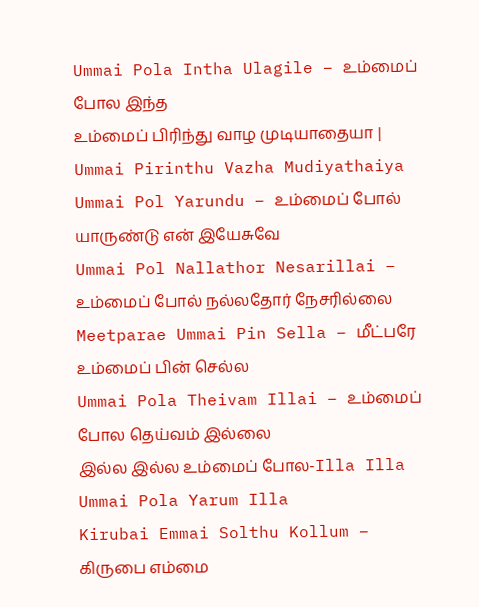Ummai Pola Intha Ulagile – உம்மைப் போல இந்த
உம்மைப் பிரிந்து வாழ முடியாதையா | Ummai Pirinthu Vazha Mudiyathaiya
Ummai Pol Yarundu – உம்மைப் போல் யாருண்டு என் இயேசுவே
Ummai Pol Nallathor Nesarillai – உம்மைப் போல் நல்லதோர் நேசரில்லை
Meetparae Ummai Pin Sella – மீட்பரே உம்மைப் பின் செல்ல
Ummai Pola Theivam Illai – உம்மைப் போல தெய்வம் இல்லை
இல்ல இல்ல உம்மைப் போல-Illa Illa Ummai Pola Yarum Illa
Kirubai Emmai Solthu Kollum – கிருபை எம்மை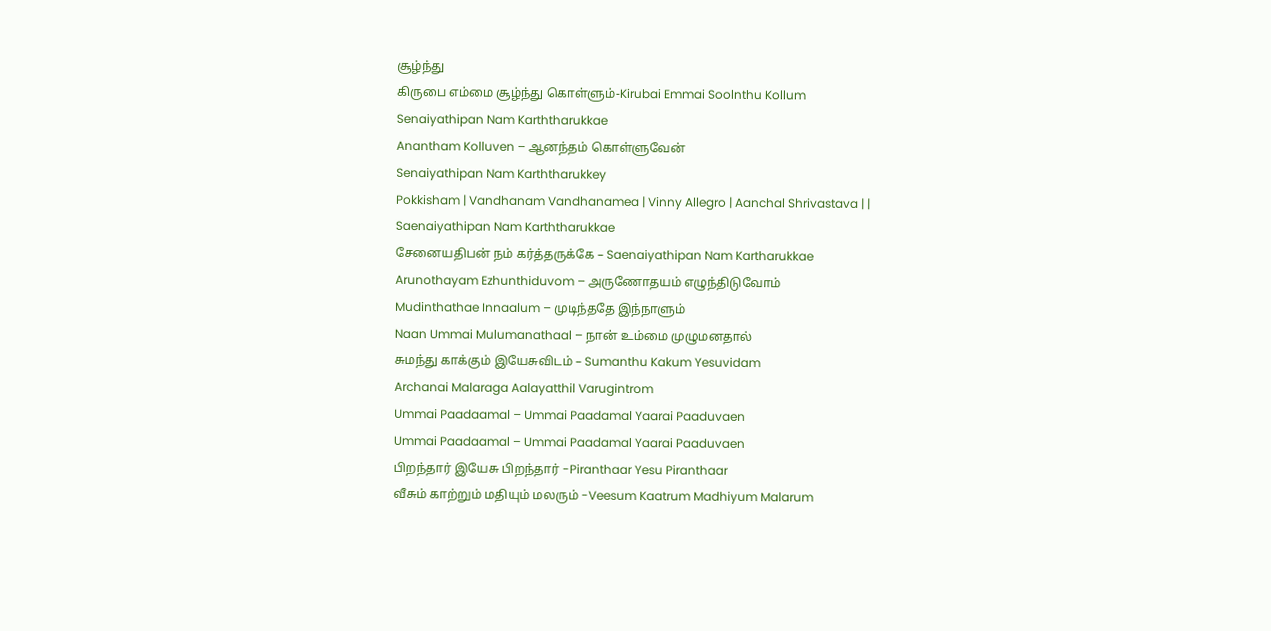சூழ்ந்து
கிருபை எம்மை சூழ்ந்து கொள்ளும்-Kirubai Emmai Soolnthu Kollum
Senaiyathipan Nam Karththarukkae
Anantham Kolluven – ஆனந்தம் கொள்ளுவேன்
Senaiyathipan Nam Karththarukkey
Pokkisham | Vandhanam Vandhanamea | Vinny Allegro | Aanchal Shrivastava | |
Saenaiyathipan Nam Karththarukkae
சேனையதிபன் நம் கர்த்தருக்கே – Saenaiyathipan Nam Kartharukkae
Arunothayam Ezhunthiduvom – அருணோதயம் எழுந்திடுவோம்
Mudinthathae Innaalum – முடிந்ததே இந்நாளும்
Naan Ummai Mulumanathaal – நான் உம்மை முழுமனதால்
சுமந்து காக்கும் இயேசுவிடம் – Sumanthu Kakum Yesuvidam
Archanai Malaraga Aalayatthil Varugintrom
Ummai Paadaamal – Ummai Paadamal Yaarai Paaduvaen
Ummai Paadaamal – Ummai Paadamal Yaarai Paaduvaen
பிறந்தார் இயேசு பிறந்தார் -Piranthaar Yesu Piranthaar
வீசும் காற்றும் மதியும் மலரும் -Veesum Kaatrum Madhiyum Malarum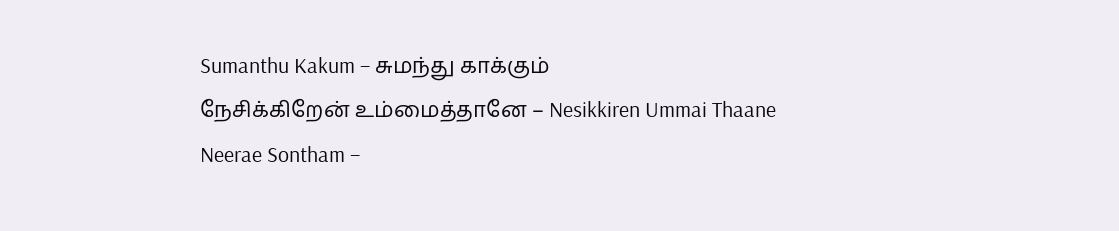Sumanthu Kakum – சுமந்து காக்கும்
நேசிக்கிறேன் உம்மைத்தானே – Nesikkiren Ummai Thaane
Neerae Sontham –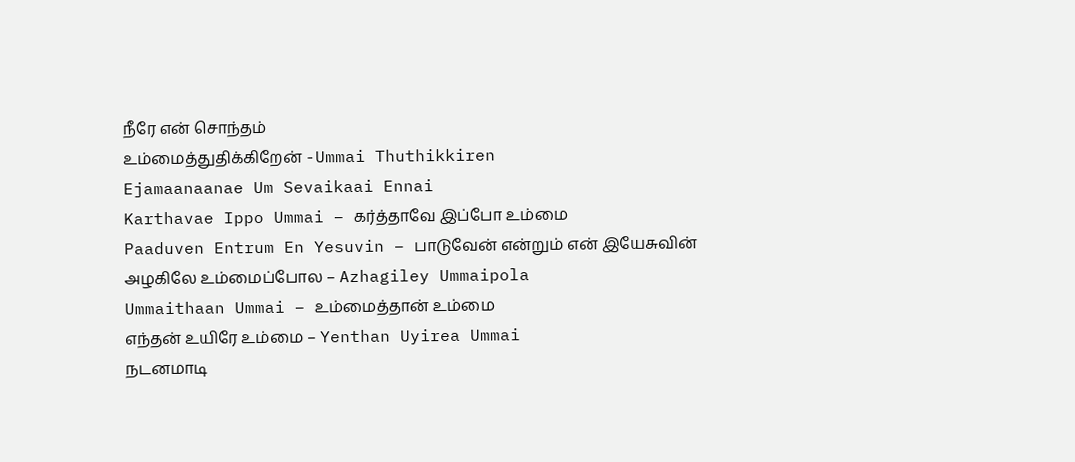நீரே என் சொந்தம்
உம்மைத்துதிக்கிறேன் -Ummai Thuthikkiren
Ejamaanaanae Um Sevaikaai Ennai
Karthavae Ippo Ummai – கர்த்தாவே இப்போ உம்மை
Paaduven Entrum En Yesuvin – பாடுவேன் என்றும் என் இயேசுவின்
அழகிலே உம்மைப்போல – Azhagiley Ummaipola
Ummaithaan Ummai – உம்மைத்தான் உம்மை
எந்தன் உயிரே உம்மை – Yenthan Uyirea Ummai
நடனமாடி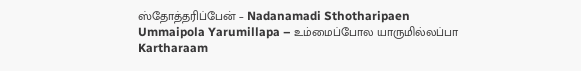ஸ்தோத்தரிப்பேன் – Nadanamadi Sthotharipaen
Ummaipola Yarumillapa – உம்மைப்போல யாருமில்லப்பா
Kartharaam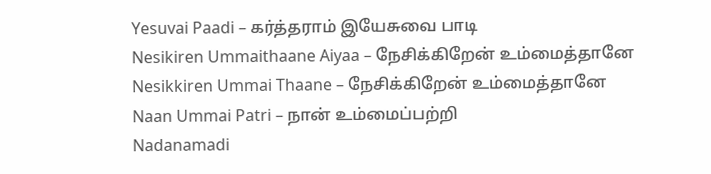Yesuvai Paadi – கர்த்தராம் இயேசுவை பாடி
Nesikiren Ummaithaane Aiyaa – நேசிக்கிறேன் உம்மைத்தானே
Nesikkiren Ummai Thaane – நேசிக்கிறேன் உம்மைத்தானே
Naan Ummai Patri – நான் உம்மைப்பற்றி
Nadanamadi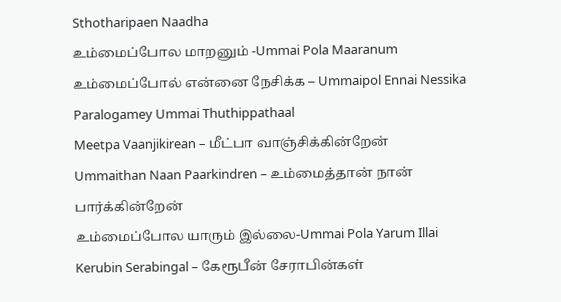Sthotharipaen Naadha
உம்மைப்போல மாறனும் -Ummai Pola Maaranum
உம்மைப்போல் என்னை நேசிக்க – Ummaipol Ennai Nessika
Paralogamey Ummai Thuthippathaal
Meetpa Vaanjikirean – மீட்பா வாஞ்சிக்கின்றேன்
Ummaithan Naan Paarkindren – உம்மைத்தான் நான் பார்க்கின்றேன்
உம்மைப்போல யாரும் இல்லை-Ummai Pola Yarum Illai
Kerubin Serabingal – கேரூபீன் சேராபின்கள்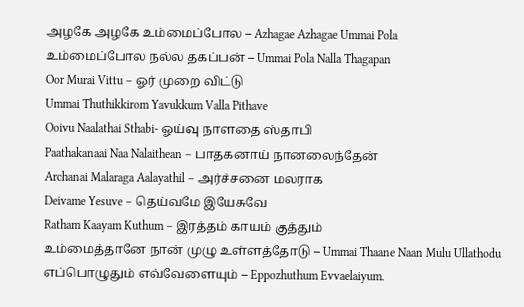அழகே அழகே உம்மைப்போல – Azhagae Azhagae Ummai Pola
உம்மைப்போல நல்ல தகப்பன் – Ummai Pola Nalla Thagapan
Oor Murai Vittu – ஓர் முறை விட்டு
Ummai Thuthikkirom Yavukkum Valla Pithave
Ooivu Naalathai Sthabi- ஓய்வு நாளதை ஸ்தாபி
Paathakanaai Naa Nalaithean – பாதகனாய் நானலைந்தேன்
Archanai Malaraga Aalayathil – அர்ச்சனை மலராக
Deivame Yesuve – தெய்வமே இயேசுவே
Ratham Kaayam Kuthum – இரத்தம் காயம் குத்தும்
உம்மைத்தானே நான் முழு உள்ளத்தோடு – Ummai Thaane Naan Mulu Ullathodu
எப்பொழுதும் எவ்வேளையும் – Eppozhuthum Evvaelaiyum.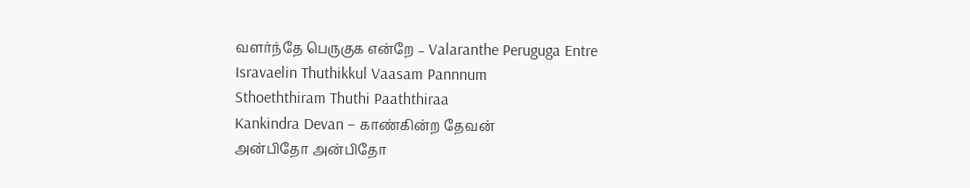வளர்ந்தே பெருகுக என்றே – Valaranthe Peruguga Entre
Isravaelin Thuthikkul Vaasam Pannnum
Sthoeththiram Thuthi Paaththiraa
Kankindra Devan – காண்கின்ற தேவன்
அன்பிதோ அன்பிதோ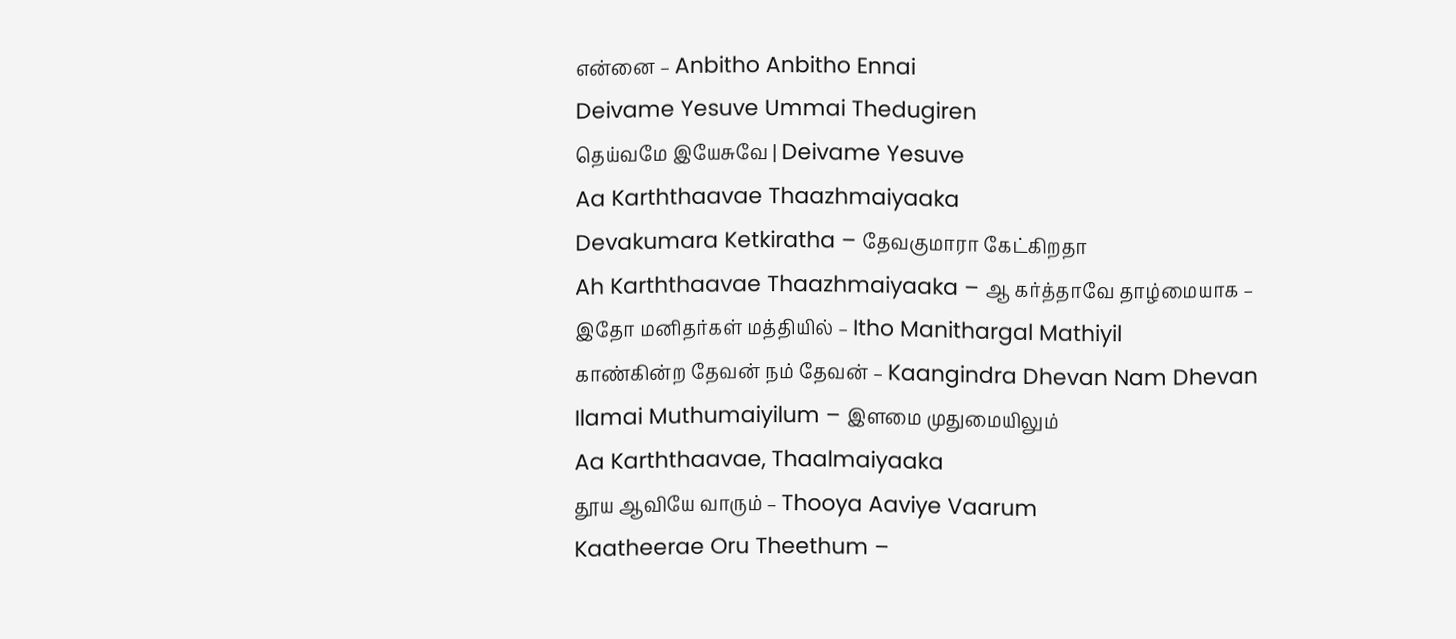என்னை – Anbitho Anbitho Ennai
Deivame Yesuve Ummai Thedugiren
தெய்வமே இயேசுவே | Deivame Yesuve
Aa Karththaavae Thaazhmaiyaaka
Devakumara Ketkiratha – தேவகுமாரா கேட்கிறதா
Ah Karththaavae Thaazhmaiyaaka – ஆ கர்த்தாவே தாழ்மையாக –
இதோ மனிதர்கள் மத்தியில் – Itho Manithargal Mathiyil
காண்கின்ற தேவன் நம் தேவன் – Kaangindra Dhevan Nam Dhevan
Ilamai Muthumaiyilum – இளமை முதுமையிலும்
Aa Karththaavae, Thaalmaiyaaka
தூய ஆவியே வாரும் – Thooya Aaviye Vaarum
Kaatheerae Oru Theethum –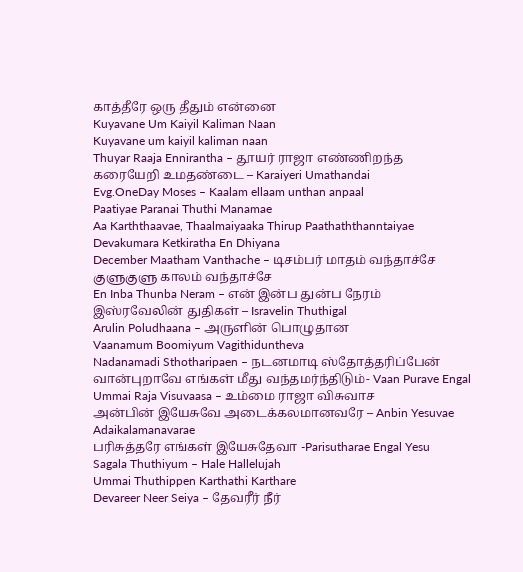காத்தீரே ஒரு தீதும் என்னை
Kuyavane Um Kaiyil Kaliman Naan
Kuyavane um kaiyil kaliman naan
Thuyar Raaja Ennirantha – தூயர் ராஜா எண்ணிறந்த
கரையேறி உமதண்டை – Karaiyeri Umathandai
Evg.OneDay Moses – Kaalam ellaam unthan anpaal
Paatiyae Paranai Thuthi Manamae
Aa Karththaavae, Thaalmaiyaaka Thirup Paathaththanntaiyae
Devakumara Ketkiratha En Dhiyana
December Maatham Vanthache – டிசம்பர் மாதம் வந்தாச்சே குளுகுளு காலம் வந்தாச்சே
En Inba Thunba Neram – என் இன்ப துன்ப நேரம்
இஸ்ரவேலின் துதிகள் – Isravelin Thuthigal
Arulin Poludhaana – அருளின் பொழுதான
Vaanamum Boomiyum Vagithiduntheva
Nadanamadi Sthotharipaen – நடனமாடி ஸ்தோத்தரிப்பேன்
வான்புறாவே எங்கள் மீது வந்தமர்ந்திடும்- Vaan Purave Engal
Ummai Raja Visuvaasa – உம்மை ராஜா விசுவாச
அன்பின் இயேசுவே அடைக்கலமானவரே – Anbin Yesuvae Adaikalamanavarae
பரிசுத்தரே எங்கள் இயேசுதேவா -Parisutharae Engal Yesu
Sagala Thuthiyum – Hale Hallelujah
Ummai Thuthippen Karthathi Karthare
Devareer Neer Seiya – தேவரீர் நீர்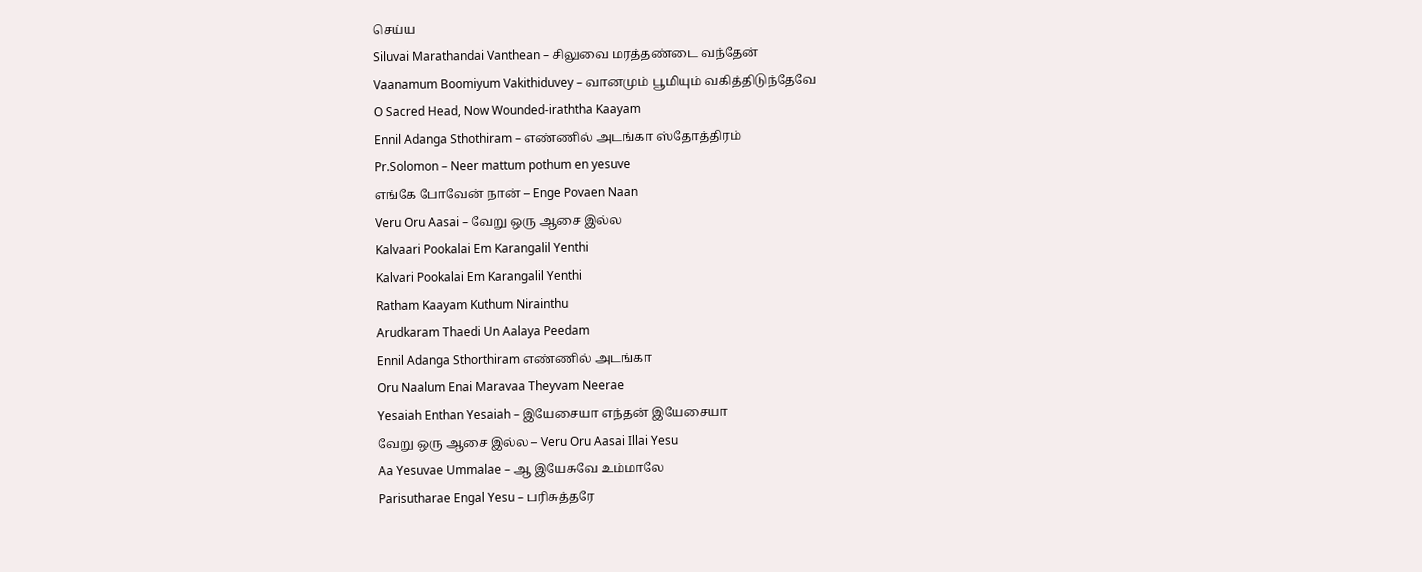செய்ய
Siluvai Marathandai Vanthean – சிலுவை மரத்தண்டை வந்தேன்
Vaanamum Boomiyum Vakithiduvey – வானமும் பூமியும் வகித்திடுந்தேவே
O Sacred Head, Now Wounded-iraththa Kaayam
Ennil Adanga Sthothiram – எண்ணில் அடங்கா ஸ்தோத்திரம்
Pr.Solomon – Neer mattum pothum en yesuve
எங்கே போவேன் நான் – Enge Povaen Naan
Veru Oru Aasai – வேறு ஒரு ஆசை இல்ல
Kalvaari Pookalai Em Karangalil Yenthi
Kalvari Pookalai Em Karangalil Yenthi
Ratham Kaayam Kuthum Nirainthu
Arudkaram Thaedi Un Aalaya Peedam
Ennil Adanga Sthorthiram எண்ணில் அடங்கா
Oru Naalum Enai Maravaa Theyvam Neerae
Yesaiah Enthan Yesaiah – இயேசையா எந்தன் இயேசையா
வேறு ஒரு ஆசை இல்ல – Veru Oru Aasai Illai Yesu
Aa Yesuvae Ummalae – ஆ இயேசுவே உம்மாலே
Parisutharae Engal Yesu – பரிசுத்தரே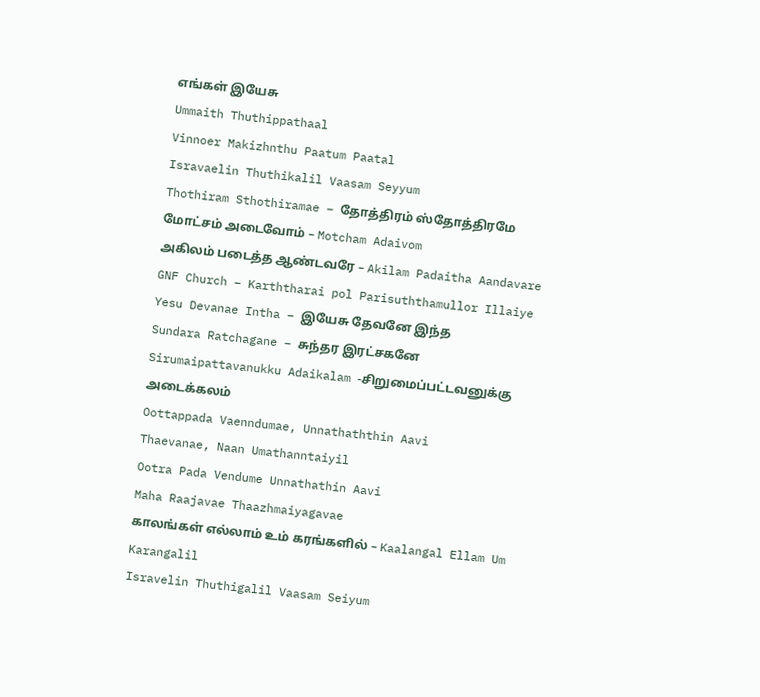எங்கள் இயேசு
Ummaith Thuthippathaal
Vinnoer Makizhnthu Paatum Paatal
Isravaelin Thuthikalil Vaasam Seyyum
Thothiram Sthothiramae – தோத்திரம் ஸ்தோத்திரமே
மோட்சம் அடைவோம் – Motcham Adaivom
அகிலம் படைத்த ஆண்டவரே – Akilam Padaitha Aandavare
GNF Church – Karththarai pol Parisuththamullor Illaiye
Yesu Devanae Intha – இயேசு தேவனே இந்த
Sundara Ratchagane – சுந்தர இரட்சகனே
Sirumaipattavanukku Adaikalam -சிறுமைப்பட்டவனுக்கு அடைக்கலம்
Oottappada Vaenndumae, Unnathaththin Aavi
Thaevanae, Naan Umathanntaiyil
Ootra Pada Vendume Unnathathin Aavi
Maha Raajavae Thaazhmaiyagavae
காலங்கள் எல்லாம் உம் கரங்களில் – Kaalangal Ellam Um Karangalil
Isravelin Thuthigalil Vaasam Seiyum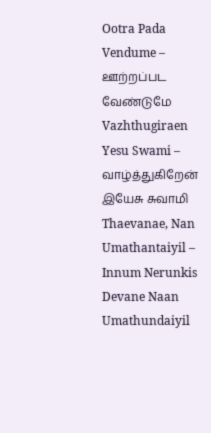Ootra Pada Vendume – ஊற்றப்பட வேண்டுமே
Vazhthugiraen Yesu Swami – வாழ்த்துகிறேன் இயேசு சுவாமி
Thaevanae, Nan Umathantaiyil – Innum Nerunkis
Devane Naan Umathundaiyil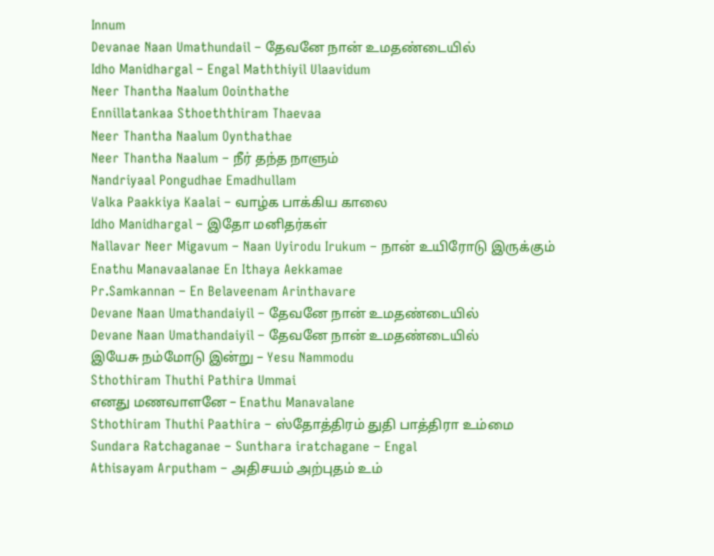Innum
Devanae Naan Umathundail – தேவனே நான் உமதண்டையில்
Idho Manidhargal – Engal Maththiyil Ulaavidum
Neer Thantha Naalum Oointhathe
Ennillatankaa Sthoeththiram Thaevaa
Neer Thantha Naalum Oynthathae
Neer Thantha Naalum – நீர் தந்த நாளும்
Nandriyaal Pongudhae Emadhullam
Valka Paakkiya Kaalai – வாழ்க பாக்கிய காலை
Idho Manidhargal – இதோ மனிதர்கள்
Nallavar Neer Migavum – Naan Uyirodu Irukum – நான் உயிரோடு இருக்கும்
Enathu Manavaalanae En Ithaya Aekkamae
Pr.Samkannan – En Belaveenam Arinthavare
Devane Naan Umathandaiyil – தேவனே நான் உமதண்டையில்
Devane Naan Umathandaiyil – தேவனே நான் உமதண்டையில்
இயேசு நம்மோடு இன்று – Yesu Nammodu
Sthothiram Thuthi Pathira Ummai
எனது மணவாளனே – Enathu Manavalane
Sthothiram Thuthi Paathira – ஸ்தோத்திரம் துதி பாத்திரா உம்மை
Sundara Ratchaganae – Sunthara iratchagane – Engal
Athisayam Arputham – அதிசயம் அற்புதம் உம்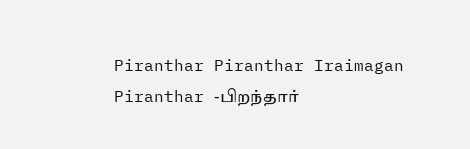Piranthar Piranthar Iraimagan Piranthar -பிறந்தார்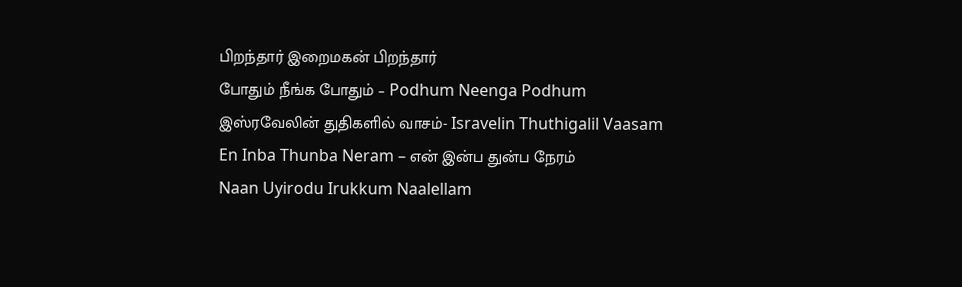பிறந்தார் இறைமகன் பிறந்தார்
போதும் நீங்க போதும் – Podhum Neenga Podhum
இஸ்ரவேலின் துதிகளில் வாசம்- Isravelin Thuthigalil Vaasam
En Inba Thunba Neram – என் இன்ப துன்ப நேரம்
Naan Uyirodu Irukkum Naalellam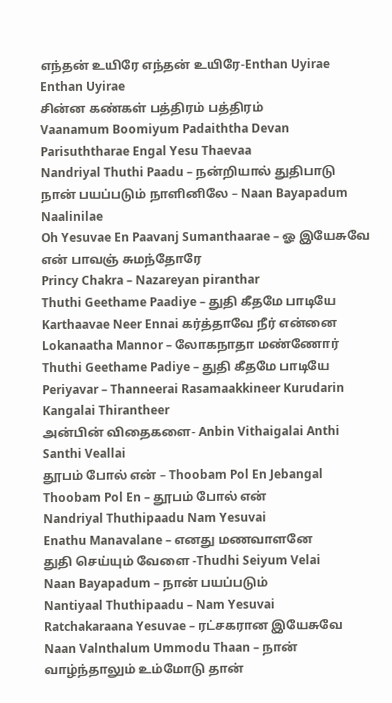எந்தன் உயிரே எந்தன் உயிரே-Enthan Uyirae Enthan Uyirae
சின்ன கண்கள் பத்திரம் பத்திரம்
Vaanamum Boomiyum Padaiththa Devan
Parisuththarae Engal Yesu Thaevaa
Nandriyal Thuthi Paadu – நன்றியால் துதிபாடு
நான் பயப்படும் நாளினிலே – Naan Bayapadum Naalinilae
Oh Yesuvae En Paavanj Sumanthaarae – ஓ இயேசுவே என் பாவஞ் சுமந்தோரே
Princy Chakra – Nazareyan piranthar
Thuthi Geethame Paadiye – துதி கீதமே பாடியே
Karthaavae Neer Ennai கர்த்தாவே நீர் என்னை
Lokanaatha Mannor – லோகநாதா மண்ணோர்
Thuthi Geethame Padiye – துதி கீதமே பாடியே
Periyavar – Thanneerai Rasamaakkineer Kurudarin Kangalai Thirantheer
அன்பின் விதைகளை- Anbin Vithaigalai Anthi Santhi Veallai
தூபம் போல் என் – Thoobam Pol En Jebangal
Thoobam Pol En – தூபம் போல் என்
Nandriyal Thuthipaadu Nam Yesuvai
Enathu Manavalane – எனது மணவாளனே
துதி செய்யும் வேளை -Thudhi Seiyum Velai
Naan Bayapadum – நான் பயப்படும்
Nantiyaal Thuthipaadu – Nam Yesuvai
Ratchakaraana Yesuvae – ரட்சகரான இயேசுவே
Naan Valnthalum Ummodu Thaan – நான் வாழ்ந்தாலும் உம்மோடு தான்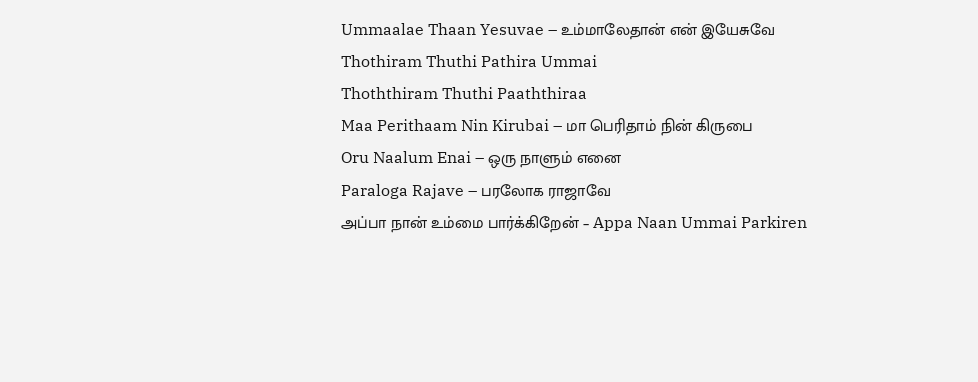Ummaalae Thaan Yesuvae – உம்மாலேதான் என் இயேசுவே
Thothiram Thuthi Pathira Ummai
Thoththiram Thuthi Paaththiraa
Maa Perithaam Nin Kirubai – மா பெரிதாம் நின் கிருபை
Oru Naalum Enai – ஒரு நாளும் எனை
Paraloga Rajave – பரலோக ராஜாவே
அப்பா நான் உம்மை பார்க்கிறேன் – Appa Naan Ummai Parkiren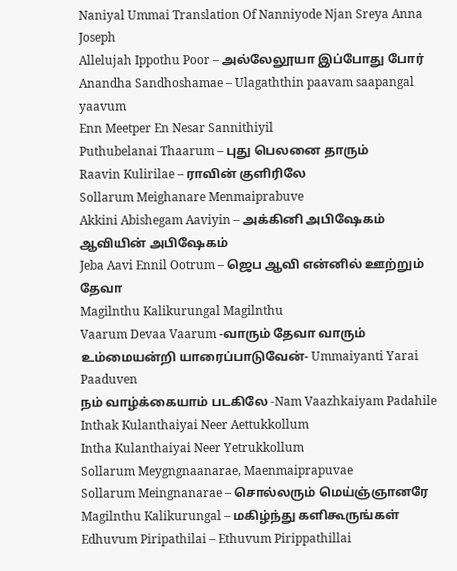Naniyal Ummai Translation Of Nanniyode Njan Sreya Anna Joseph
Allelujah Ippothu Poor – அல்லேலூயா இப்போது போர்
Anandha Sandhoshamae – Ulagaththin paavam saapangal yaavum
Enn Meetper En Nesar Sannithiyil
Puthubelanai Thaarum – புது பெலனை தாரும்
Raavin Kulirilae – ராவின் குளிரிலே
Sollarum Meighanare Menmaiprabuve
Akkini Abishegam Aaviyin – அக்கினி அபிஷேகம் ஆவியின் அபிஷேகம்
Jeba Aavi Ennil Ootrum – ஜெப ஆவி என்னில் ஊற்றும் தேவா
Magilnthu Kalikurungal Magilnthu
Vaarum Devaa Vaarum -வாரும் தேவா வாரும்
உம்மையன்றி யாரைப்பாடுவேன்- Ummaiyanti Yarai Paaduven
நம் வாழ்க்கையாம் படகிலே -Nam Vaazhkaiyam Padahile
Inthak Kulanthaiyai Neer Aettukkollum
Intha Kulanthaiyai Neer Yetrukkollum
Sollarum Meygngnaanarae, Maenmaiprapuvae
Sollarum Meingnanarae – சொல்லரும் மெய்ஞ்ஞானரே
Magilnthu Kalikurungal – மகிழ்ந்து களிகூருங்கள்
Edhuvum Piripathilai – Ethuvum Pirippathillai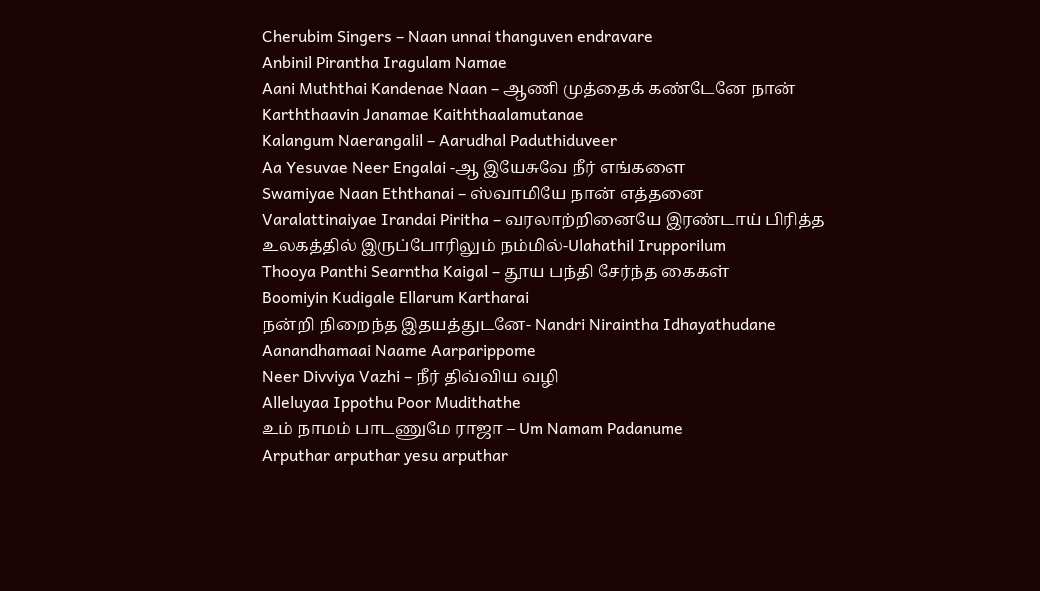Cherubim Singers – Naan unnai thanguven endravare
Anbinil Pirantha Iragulam Namae
Aani Muththai Kandenae Naan – ஆணி முத்தைக் கண்டேனே நான்
Karththaavin Janamae Kaiththaalamutanae
Kalangum Naerangalil – Aarudhal Paduthiduveer
Aa Yesuvae Neer Engalai -ஆ இயேசுவே நீர் எங்களை
Swamiyae Naan Eththanai – ஸ்வாமியே நான் எத்தனை
Varalattinaiyae Irandai Piritha – வரலாற்றினையே இரண்டாய் பிரித்த
உலகத்தில் இருப்போரிலும் நம்மில்-Ulahathil Irupporilum
Thooya Panthi Searntha Kaigal – தூய பந்தி சேர்ந்த கைகள்
Boomiyin Kudigale Ellarum Kartharai
நன்றி நிறைந்த இதயத்துடனே- Nandri Niraintha Idhayathudane
Aanandhamaai Naame Aarparippome
Neer Divviya Vazhi – நீர் திவ்விய வழி
Alleluyaa Ippothu Poor Mudithathe
உம் நாமம் பாடணுமே ராஜா – Um Namam Padanume
Arputhar arputhar yesu arputhar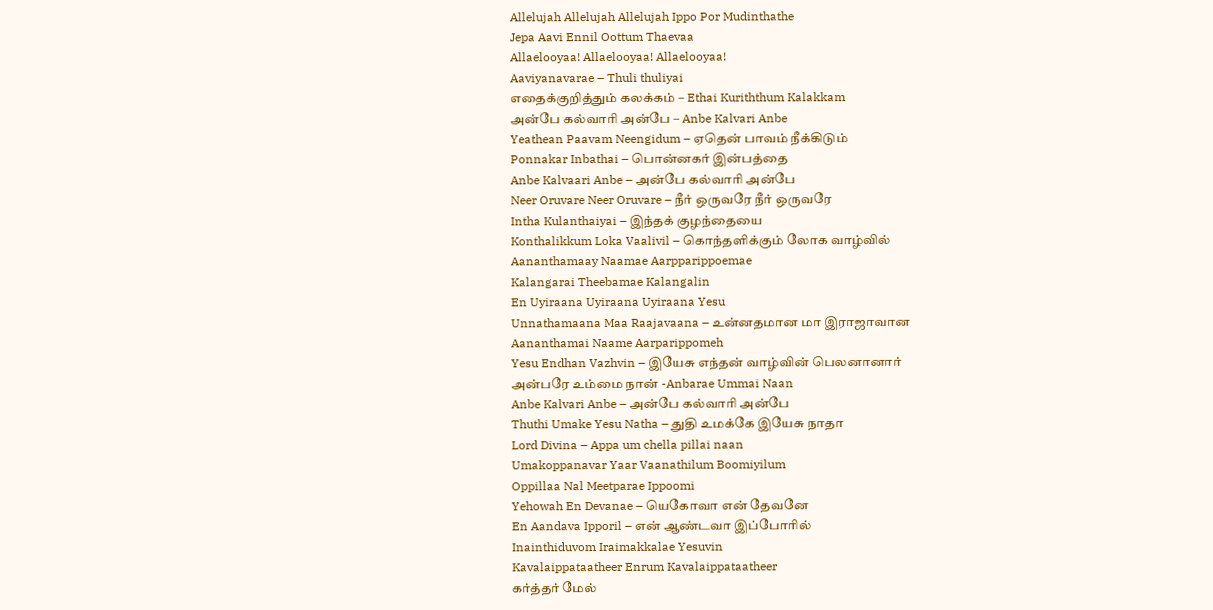Allelujah Allelujah Allelujah Ippo Por Mudinthathe
Jepa Aavi Ennil Oottum Thaevaa
Allaelooyaa! Allaelooyaa! Allaelooyaa!
Aaviyanavarae – Thuli thuliyai
எதைக்குறித்தும் கலக்கம் – Ethai Kuriththum Kalakkam
அன்பே கல்வாரி அன்பே – Anbe Kalvari Anbe
Yeathean Paavam Neengidum – ஏதென் பாவம் நீக்கிடும்
Ponnakar Inbathai – பொன்னகர் இன்பத்தை
Anbe Kalvaari Anbe – அன்பே கல்வாரி அன்பே
Neer Oruvare Neer Oruvare – நீர் ஒருவரே நீர் ஒருவரே
Intha Kulanthaiyai – இந்தக் குழந்தையை
Konthalikkum Loka Vaalivil – கொந்தளிக்கும் லோக வாழ்வில்
Aananthamaay Naamae Aarpparippoemae
Kalangarai Theebamae Kalangalin
En Uyiraana Uyiraana Uyiraana Yesu
Unnathamaana Maa Raajavaana – உன்னதமான மா இராஜாவான
Aananthamai Naame Aarparippomeh
Yesu Endhan Vazhvin – இயேசு எந்தன் வாழ்வின் பெலனானார்
அன்பரே உம்மை நான் -Anbarae Ummai Naan
Anbe Kalvari Anbe – அன்பே கல்வாரி அன்பே
Thuthi Umake Yesu Natha – துதி உமக்கே இயேசு நாதா
Lord Divina – Appa um chella pillai naan
Umakoppanavar Yaar Vaanathilum Boomiyilum
Oppillaa Nal Meetparae Ippoomi
Yehowah En Devanae – யெகோவா என் தேவனே
En Aandava Ipporil – என் ஆண்டவா இப்போரில்
Inainthiduvom Iraimakkalae Yesuvin
Kavalaippataatheer Enrum Kavalaippataatheer
கர்த்தர் மேல்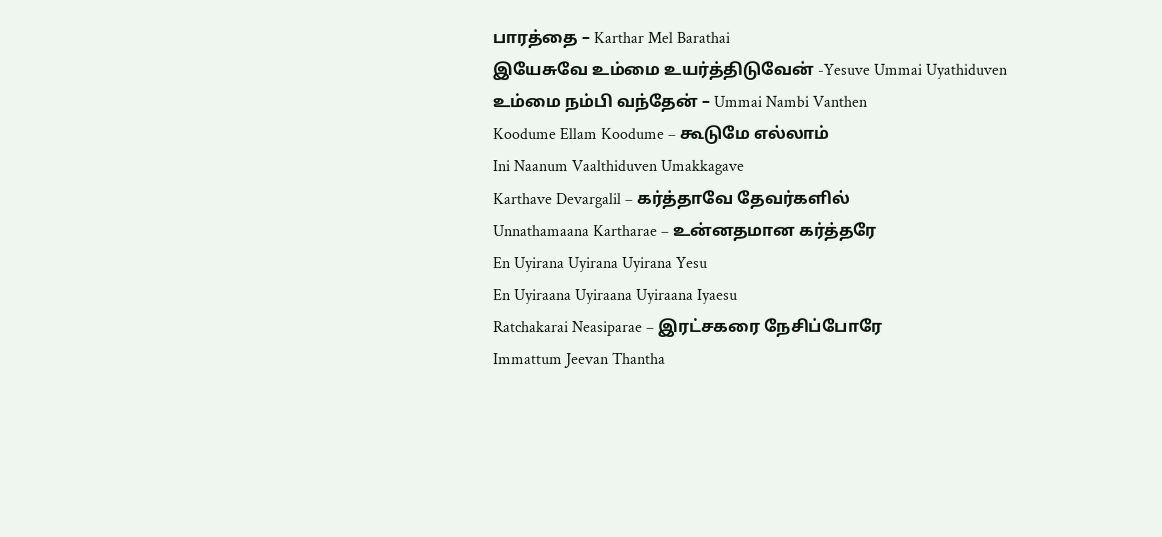பாரத்தை – Karthar Mel Barathai
இயேசுவே உம்மை உயர்த்திடுவேன் -Yesuve Ummai Uyathiduven
உம்மை நம்பி வந்தேன் – Ummai Nambi Vanthen
Koodume Ellam Koodume – கூடுமே எல்லாம்
Ini Naanum Vaalthiduven Umakkagave
Karthave Devargalil – கர்த்தாவே தேவர்களில்
Unnathamaana Kartharae – உன்னதமான கர்த்தரே
En Uyirana Uyirana Uyirana Yesu
En Uyiraana Uyiraana Uyiraana Iyaesu
Ratchakarai Neasiparae – இரட்சகரை நேசிப்போரே
Immattum Jeevan Thantha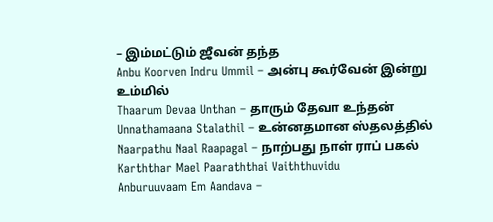– இம்மட்டும் ஜீவன் தந்த
Anbu Koorven Indru Ummil – அன்பு கூர்வேன் இன்று உம்மில்
Thaarum Devaa Unthan – தாரும் தேவா உந்தன்
Unnathamaana Stalathil – உன்னதமான ஸ்தலத்தில்
Naarpathu Naal Raapagal – நாற்பது நாள் ராப் பகல்
Karththar Mael Paaraththai Vaiththuvidu
Anburuuvaam Em Aandava –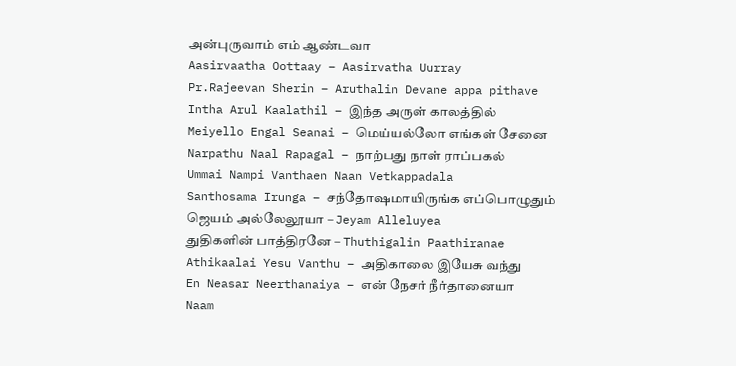அன்புருவாம் எம் ஆண்டவா
Aasirvaatha Oottaay – Aasirvatha Uurray
Pr.Rajeevan Sherin – Aruthalin Devane appa pithave
Intha Arul Kaalathil – இந்த அருள் காலத்தில்
Meiyello Engal Seanai – மெய்யல்லோ எங்கள் சேனை
Narpathu Naal Rapagal – நாற்பது நாள் ராப்பகல்
Ummai Nampi Vanthaen Naan Vetkappadala
Santhosama Irunga – சந்தோஷமாயிருங்க எப்பொழுதும்
ஜெயம் அல்லேலூயா – Jeyam Alleluyea
துதிகளின் பாத்திரனே – Thuthigalin Paathiranae
Athikaalai Yesu Vanthu – அதிகாலை இயேசு வந்து
En Neasar Neerthanaiya – என் நேசர் நீர்தானையா
Naam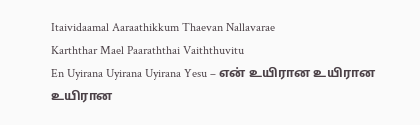Itaividaamal Aaraathikkum Thaevan Nallavarae
Karththar Mael Paaraththai Vaiththuvitu
En Uyirana Uyirana Uyirana Yesu – என் உயிரான உயிரான உயிரான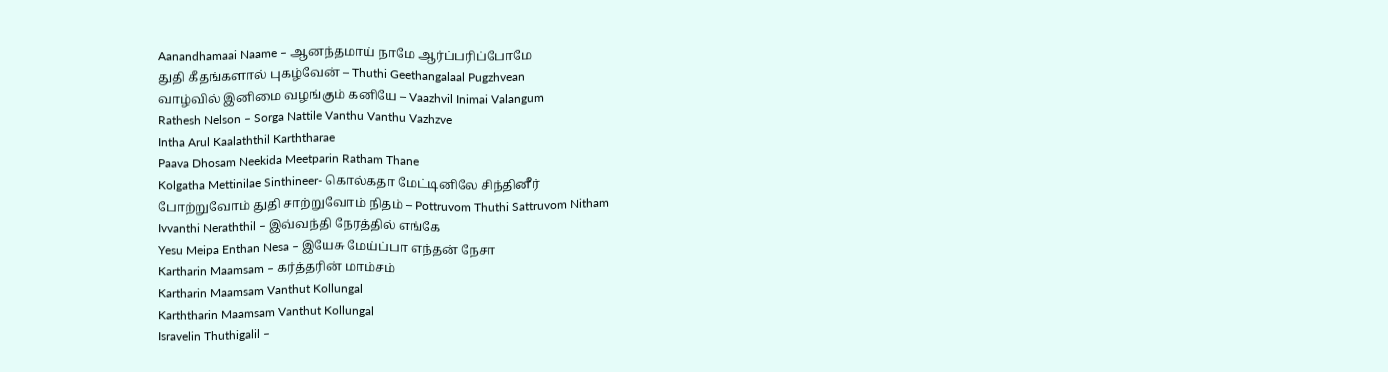Aanandhamaai Naame – ஆனந்தமாய் நாமே ஆர்ப்பரிப்போமே
துதி கீதங்களால் புகழ்வேன் – Thuthi Geethangalaal Pugzhvean
வாழ்வில் இனிமை வழங்கும் கனியே – Vaazhvil Inimai Valangum
Rathesh Nelson – Sorga Nattile Vanthu Vanthu Vazhzve
Intha Arul Kaalaththil Karththarae
Paava Dhosam Neekida Meetparin Ratham Thane
Kolgatha Mettinilae Sinthineer- கொல்கதா மேட்டினிலே சிந்தினீர்
போற்றுவோம் துதி சாற்றுவோம் நிதம் – Pottruvom Thuthi Sattruvom Nitham
Ivvanthi Neraththil – இவ்வந்தி நேரத்தில் எங்கே
Yesu Meipa Enthan Nesa – இயேசு மேய்ப்பா எந்தன் நேசா
Kartharin Maamsam – கர்த்தரின் மாம்சம்
Kartharin Maamsam Vanthut Kollungal
Karththarin Maamsam Vanthut Kollungal
Isravelin Thuthigalil –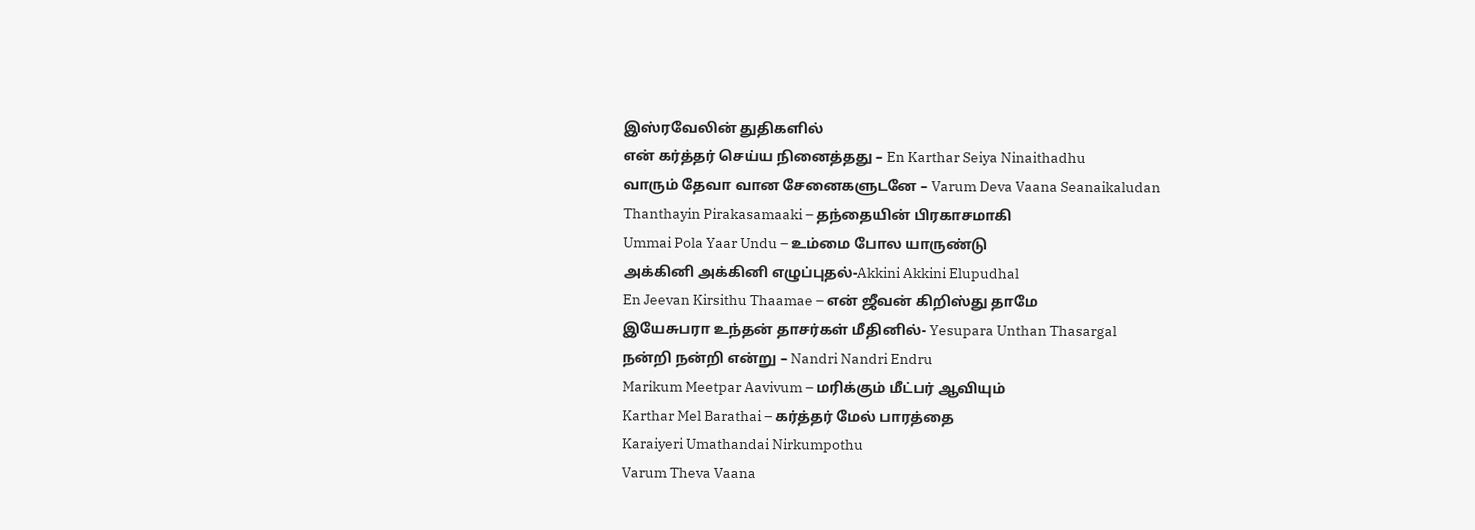இஸ்ரவேலின் துதிகளில்
என் கர்த்தர் செய்ய நினைத்தது – En Karthar Seiya Ninaithadhu
வாரும் தேவா வான சேனைகளுடனே – Varum Deva Vaana Seanaikaludan
Thanthayin Pirakasamaaki – தந்தையின் பிரகாசமாகி
Ummai Pola Yaar Undu – உம்மை போல யாருண்டு
அக்கினி அக்கினி எழுப்புதல்-Akkini Akkini Elupudhal
En Jeevan Kirsithu Thaamae – என் ஜீவன் கிறிஸ்து தாமே
இயேசுபரா உந்தன் தாசர்கள் மீதினில்- Yesupara Unthan Thasargal
நன்றி நன்றி என்று – Nandri Nandri Endru
Marikum Meetpar Aavivum – மரிக்கும் மீட்பர் ஆவியும்
Karthar Mel Barathai – கர்த்தர் மேல் பாரத்தை
Karaiyeri Umathandai Nirkumpothu
Varum Theva Vaana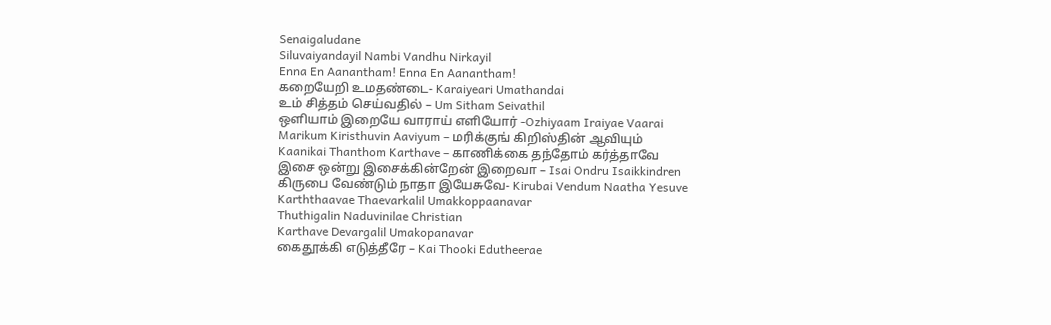Senaigaludane
Siluvaiyandayil Nambi Vandhu Nirkayil
Enna En Aanantham! Enna En Aanantham!
கறையேறி உமதண்டை- Karaiyeari Umathandai
உம் சித்தம் செய்வதில் – Um Sitham Seivathil
ஒளியாம் இறையே வாராய் எளியோர் -Ozhiyaam Iraiyae Vaarai
Marikum Kiristhuvin Aaviyum – மரிக்குங் கிறிஸ்தின் ஆவியும்
Kaanikai Thanthom Karthave – காணிக்கை தந்தோம் கர்த்தாவே
இசை ஒன்று இசைக்கின்றேன் இறைவா – Isai Ondru Isaikkindren
கிருபை வேண்டும் நாதா இயேசுவே- Kirubai Vendum Naatha Yesuve
Karththaavae Thaevarkalil Umakkoppaanavar
Thuthigalin Naduvinilae Christian
Karthave Devargalil Umakopanavar
கைதூக்கி எடுத்தீரே – Kai Thooki Edutheerae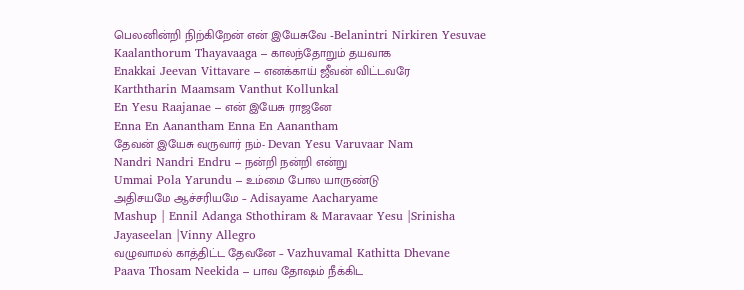பெலனின்றி நிற்கிறேன் என் இயேசுவே -Belanintri Nirkiren Yesuvae
Kaalanthorum Thayavaaga – காலந்தோறும் தயவாக
Enakkai Jeevan Vittavare – எனக்காய் ஜீவன் விட்டவரே
Karththarin Maamsam Vanthut Kollunkal
En Yesu Raajanae – என் இயேசு ராஜனே
Enna En Aanantham Enna En Aanantham
தேவன் இயேசு வருவார் நம்- Devan Yesu Varuvaar Nam
Nandri Nandri Endru – நன்றி நன்றி என்று
Ummai Pola Yarundu – உம்மை போல யாருண்டு
அதிசயமே ஆச்சரியமே – Adisayame Aacharyame
Mashup | Ennil Adanga Sthothiram & Maravaar Yesu |Srinisha Jayaseelan |Vinny Allegro
வழுவாமல் காத்திட்ட தேவனே – Vazhuvamal Kathitta Dhevane
Paava Thosam Neekida – பாவ தோஷம் நீக்கிட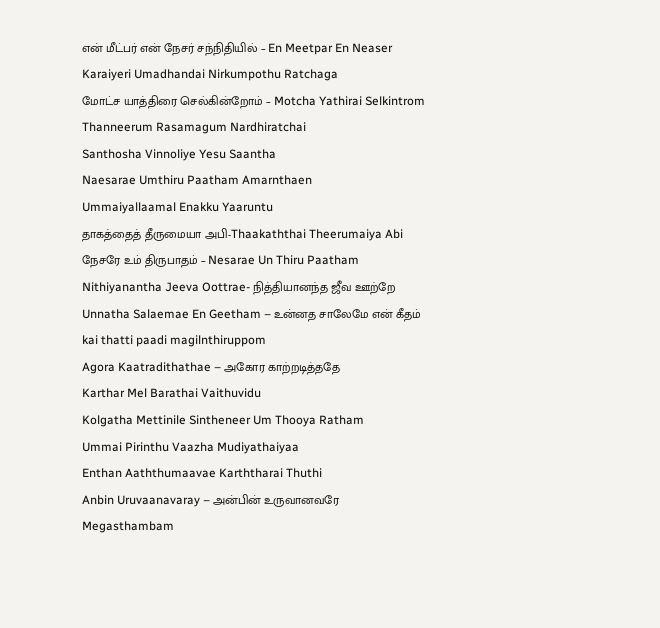என் மீட்பர் என் நேசர் சந்நிதியில் – En Meetpar En Neaser
Karaiyeri Umadhandai Nirkumpothu Ratchaga
மோட்ச யாத்திரை செல்கின்றோம் – Motcha Yathirai Selkintrom
Thanneerum Rasamagum Nardhiratchai
Santhosha Vinnoliye Yesu Saantha
Naesarae Umthiru Paatham Amarnthaen
Ummaiyallaamal Enakku Yaaruntu
தாகத்தைத் தீருமையா அபி-Thaakaththai Theerumaiya Abi
நேசரே உம் திருபாதம் – Nesarae Un Thiru Paatham
Nithiyanantha Jeeva Oottrae- நித்தியானந்த ஜீவ ஊற்றே
Unnatha Salaemae En Geetham – உன்னத சாலேமே என் கீதம்
kai thatti paadi magilnthiruppom
Agora Kaatradithathae – அகோர காற்றடித்ததே
Karthar Mel Barathai Vaithuvidu
Kolgatha Mettinile Sintheneer Um Thooya Ratham
Ummai Pirinthu Vaazha Mudiyathaiyaa
Enthan Aaththumaavae Karththarai Thuthi
Anbin Uruvaanavaray – அன்பின் உருவானவரே
Megasthambam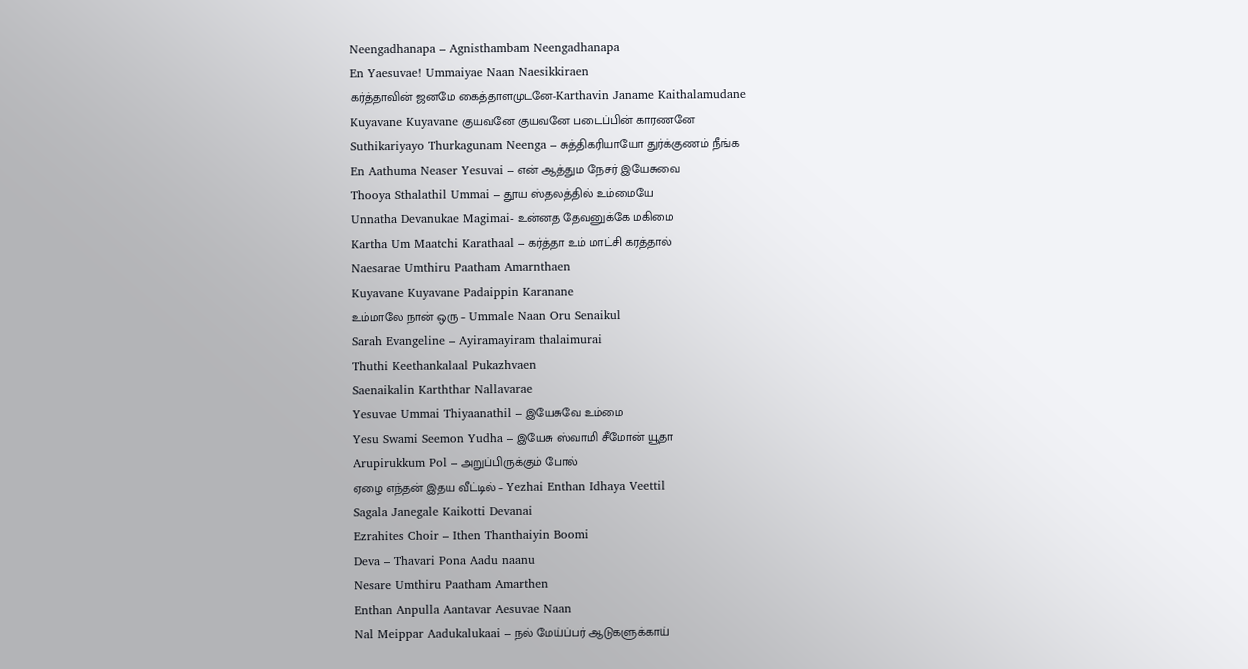Neengadhanapa – Agnisthambam Neengadhanapa
En Yaesuvae! Ummaiyae Naan Naesikkiraen
கர்த்தாவின் ஜனமே கைத்தாளமுடனே-Karthavin Janame Kaithalamudane
Kuyavane Kuyavane குயவனே குயவனே படைப்பின் காரணனே
Suthikariyayo Thurkagunam Neenga – சுத்திகரியாயோ துர்க்குணம் நீங்க
En Aathuma Neaser Yesuvai – என் ஆத்தும நேசர் இயேசுவை
Thooya Sthalathil Ummai – தூய ஸ்தலத்தில் உம்மையே
Unnatha Devanukae Magimai- உன்னத தேவனுக்கே மகிமை
Kartha Um Maatchi Karathaal – கர்த்தா உம் மாட்சி கரத்தால்
Naesarae Umthiru Paatham Amarnthaen
Kuyavane Kuyavane Padaippin Karanane
உம்மாலே நான் ஒரு – Ummale Naan Oru Senaikul
Sarah Evangeline – Ayiramayiram thalaimurai
Thuthi Keethankalaal Pukazhvaen
Saenaikalin Karththar Nallavarae
Yesuvae Ummai Thiyaanathil – இயேசுவே உம்மை
Yesu Swami Seemon Yudha – இயேசு ஸ்வாமி சீமோன் யூதா
Arupirukkum Pol – அறுப்பிருக்கும் போல்
ஏழை எந்தன் இதய வீட்டில் – Yezhai Enthan Idhaya Veettil
Sagala Janegale Kaikotti Devanai
Ezrahites Choir – Ithen Thanthaiyin Boomi
Deva – Thavari Pona Aadu naanu
Nesare Umthiru Paatham Amarthen
Enthan Anpulla Aantavar Aesuvae Naan
Nal Meippar Aadukalukaai – நல் மேய்ப்பர் ஆடுகளுக்காய்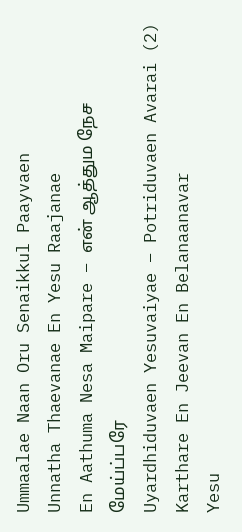Ummaalae Naan Oru Senaikkul Paayvaen
Unnatha Thaevanae En Yesu Raajanae
En Aathuma Nesa Maipare – என் ஆத்தும நேச மேய்ப்பரே
Uyardhiduvaen Yesuvaiyae – Potriduvaen Avarai (2)
Karthare En Jeevan En Belanaanavar
Yesu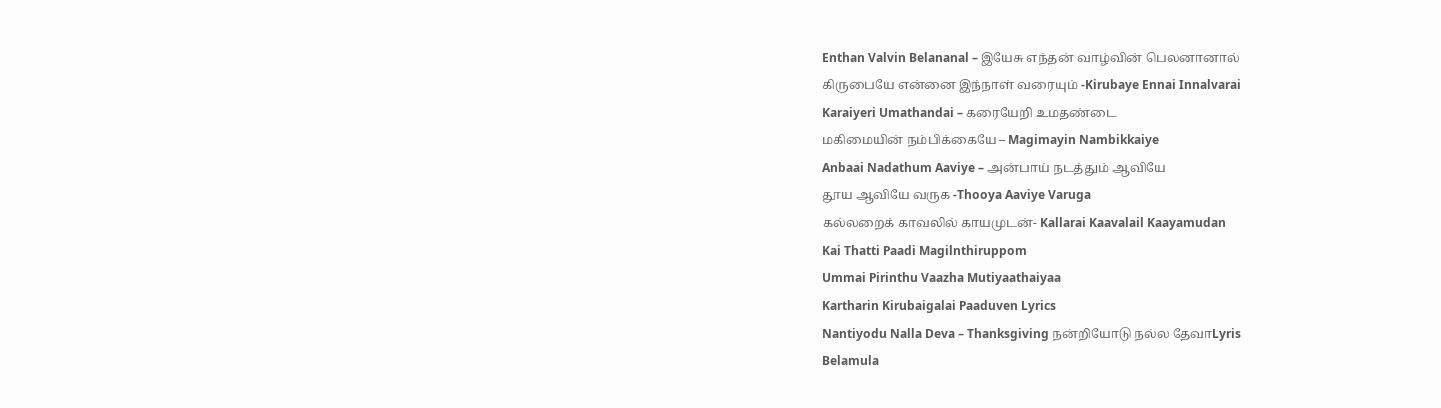Enthan Valvin Belananal – இயேசு எந்தன் வாழ்வின் பெலனானால்
கிருபையே என்னை இந்நாள் வரையும் -Kirubaye Ennai Innalvarai
Karaiyeri Umathandai – கரையேறி உமதண்டை
மகிமையின் நம்பிக்கையே – Magimayin Nambikkaiye
Anbaai Nadathum Aaviye – அன்பாய் நடத்தும் ஆவியே
தூய ஆவியே வருக -Thooya Aaviye Varuga
கல்லறைக் காவலில் காயமுடன்- Kallarai Kaavalail Kaayamudan
Kai Thatti Paadi Magilnthiruppom
Ummai Pirinthu Vaazha Mutiyaathaiyaa
Kartharin Kirubaigalai Paaduven Lyrics
Nantiyodu Nalla Deva – Thanksgiving நன்றியோடு நல்ல தேவாLyris
Belamula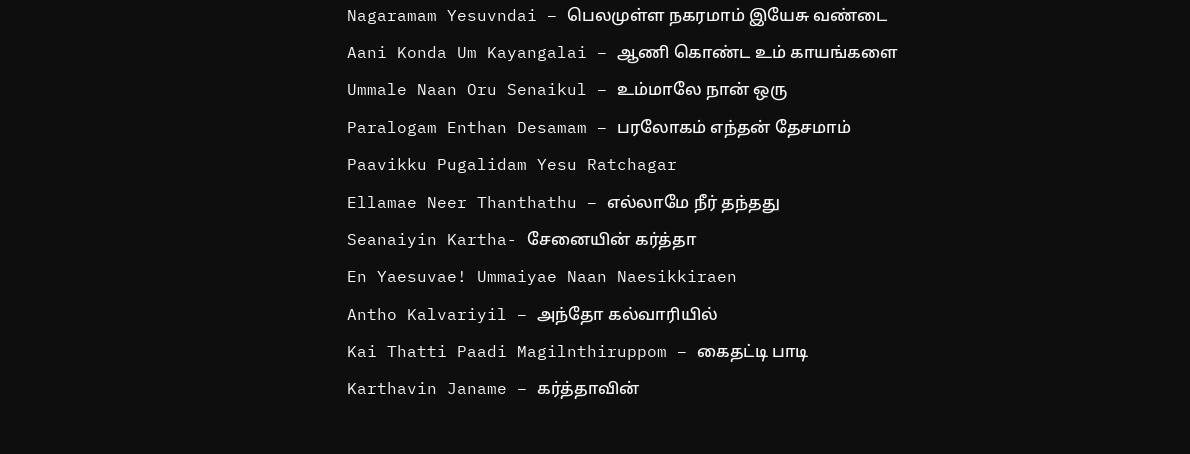Nagaramam Yesuvndai – பெலமுள்ள நகரமாம் இயேசு வண்டை
Aani Konda Um Kayangalai – ஆணி கொண்ட உம் காயங்களை
Ummale Naan Oru Senaikul – உம்மாலே நான் ஒரு
Paralogam Enthan Desamam – பரலோகம் எந்தன் தேசமாம்
Paavikku Pugalidam Yesu Ratchagar
Ellamae Neer Thanthathu – எல்லாமே நீர் தந்தது
Seanaiyin Kartha- சேனையின் கர்த்தா
En Yaesuvae! Ummaiyae Naan Naesikkiraen
Antho Kalvariyil – அந்தோ கல்வாரியில்
Kai Thatti Paadi Magilnthiruppom – கைதட்டி பாடி
Karthavin Janame – கர்த்தாவின்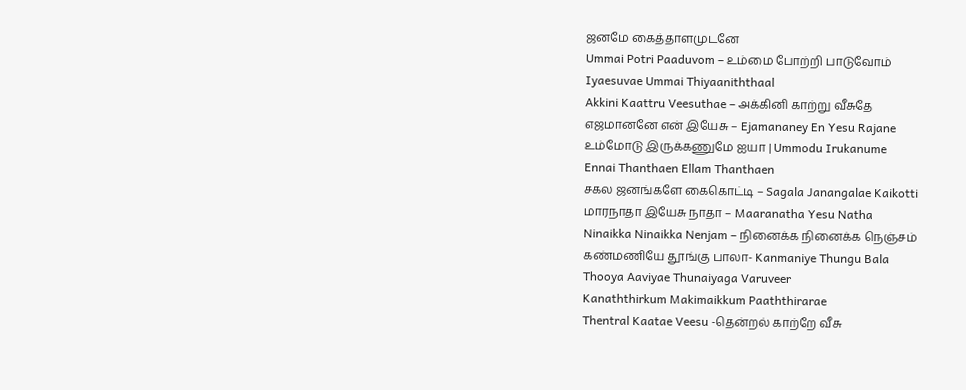ஜனமே கைத்தாளமுடனே
Ummai Potri Paaduvom – உம்மை போற்றி பாடுவோம்
Iyaesuvae Ummai Thiyaaniththaal
Akkini Kaattru Veesuthae – அக்கினி காற்று வீசுதே
எஜமானனே என் இயேசு – Ejamananey En Yesu Rajane
உம்மோடு இருக்கணுமே ஐயா | Ummodu Irukanume
Ennai Thanthaen Ellam Thanthaen
சகல ஜனங்களே கைகொட்டி – Sagala Janangalae Kaikotti
மாரநாதா இயேசு நாதா – Maaranatha Yesu Natha
Ninaikka Ninaikka Nenjam – நினைக்க நினைக்க நெஞ்சம்
கண்மணியே தூங்கு பாலா- Kanmaniye Thungu Bala
Thooya Aaviyae Thunaiyaga Varuveer
Kanaththirkum Makimaikkum Paaththirarae
Thentral Kaatae Veesu -தென்றல் காற்றே வீசு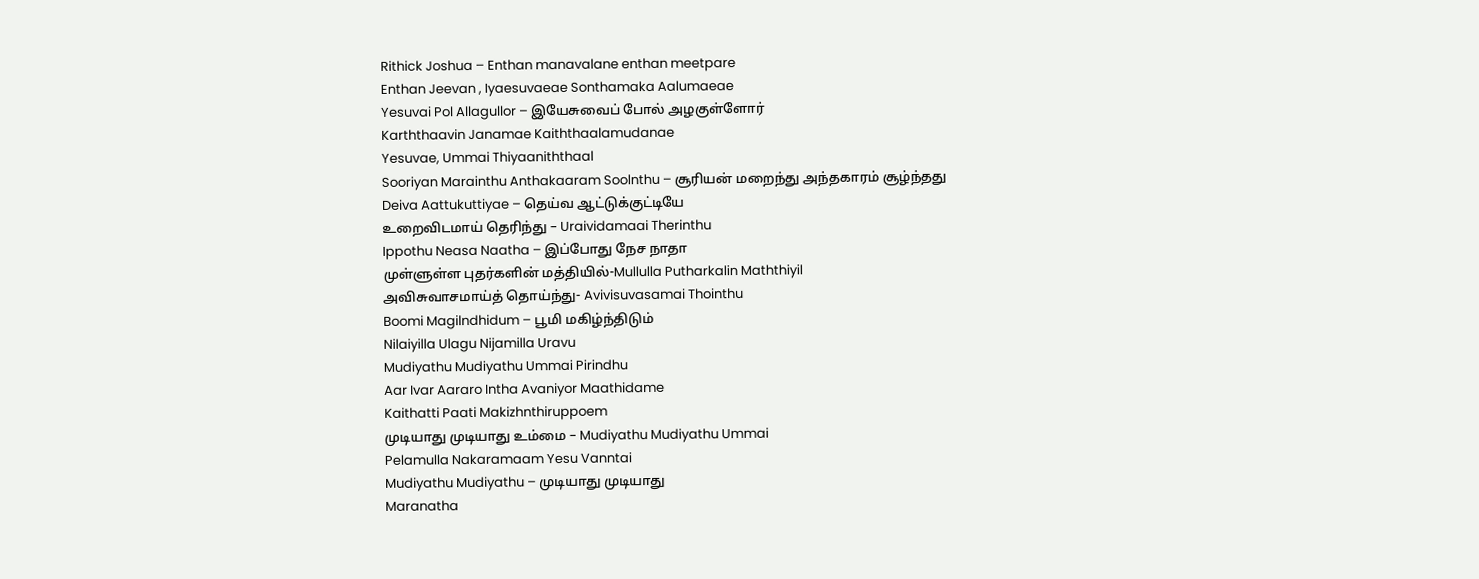Rithick Joshua – Enthan manavalane enthan meetpare
Enthan Jeevan , Iyaesuvaeae Sonthamaka Aalumaeae
Yesuvai Pol Allagullor – இயேசுவைப் போல் அழகுள்ளோர்
Karththaavin Janamae Kaiththaalamudanae
Yesuvae, Ummai Thiyaaniththaal
Sooriyan Marainthu Anthakaaram Soolnthu – சூரியன் மறைந்து அந்தகாரம் சூழ்ந்தது
Deiva Aattukuttiyae – தெய்வ ஆட்டுக்குட்டியே
உறைவிடமாய் தெரிந்து – Uraividamaai Therinthu
Ippothu Neasa Naatha – இப்போது நேச நாதா
முள்ளுள்ள புதர்களின் மத்தியில்-Mullulla Putharkalin Maththiyil
அவிசுவாசமாய்த் தொய்ந்து- Avivisuvasamai Thointhu
Boomi Magilndhidum – பூமி மகிழ்ந்திடும்
Nilaiyilla Ulagu Nijamilla Uravu
Mudiyathu Mudiyathu Ummai Pirindhu
Aar Ivar Aararo Intha Avaniyor Maathidame
Kaithatti Paati Makizhnthiruppoem
முடியாது முடியாது உம்மை – Mudiyathu Mudiyathu Ummai
Pelamulla Nakaramaam Yesu Vanntai
Mudiyathu Mudiyathu – முடியாது முடியாது
Maranatha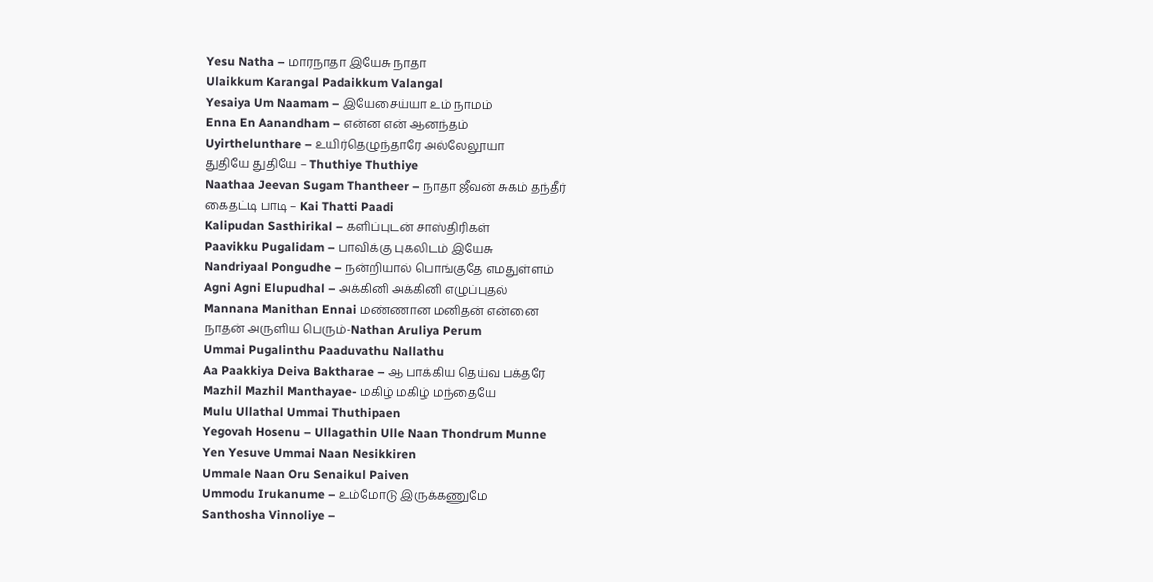Yesu Natha – மாரநாதா இயேசு நாதா
Ulaikkum Karangal Padaikkum Valangal
Yesaiya Um Naamam – இயேசைய்யா உம் நாமம்
Enna En Aanandham – என்ன என் ஆனந்தம்
Uyirthelunthare – உயிர்தெழுந்தாரே அல்லேலூயா
துதியே துதியே – Thuthiye Thuthiye
Naathaa Jeevan Sugam Thantheer – நாதா ஜீவன் சுகம் தந்தீர்
கைதட்டி பாடி – Kai Thatti Paadi
Kalipudan Sasthirikal – களிப்புடன் சாஸ்திரிகள்
Paavikku Pugalidam – பாவிக்கு புகலிடம் இயேசு
Nandriyaal Pongudhe – நன்றியால் பொங்குதே எமதுள்ளம்
Agni Agni Elupudhal – அக்கினி அக்கினி எழுப்புதல்
Mannana Manithan Ennai மண்ணான மனிதன் என்னை
நாதன் அருளிய பெரும்-Nathan Aruliya Perum
Ummai Pugalinthu Paaduvathu Nallathu
Aa Paakkiya Deiva Baktharae – ஆ பாக்கிய தெய்வ பக்தரே
Mazhil Mazhil Manthayae- மகிழ் மகிழ் மந்தையே
Mulu Ullathal Ummai Thuthipaen
Yegovah Hosenu – Ullagathin Ulle Naan Thondrum Munne
Yen Yesuve Ummai Naan Nesikkiren
Ummale Naan Oru Senaikul Paiven
Ummodu Irukanume – உம்மோடு இருக்கணுமே
Santhosha Vinnoliye –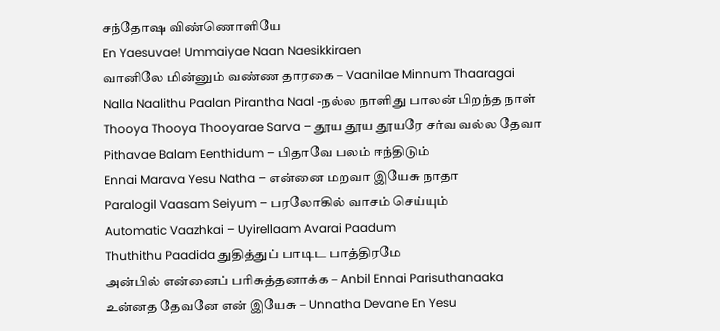சந்தோஷ விண்ணொளியே
En Yaesuvae! Ummaiyae Naan Naesikkiraen
வானிலே மின்னும் வண்ண தாரகை – Vaanilae Minnum Thaaragai
Nalla Naalithu Paalan Pirantha Naal -நல்ல நாளிது பாலன் பிறந்த நாள்
Thooya Thooya Thooyarae Sarva – தூய தூய தூயரே சர்வ வல்ல தேவா
Pithavae Balam Eenthidum – பிதாவே பலம் ஈந்திடும்
Ennai Marava Yesu Natha – என்னை மறவா இயேசு நாதா
Paralogil Vaasam Seiyum – பரலோகில் வாசம் செய்யும்
Automatic Vaazhkai – Uyirellaam Avarai Paadum
Thuthithu Paadida துதித்துப் பாடிட பாத்திரமே
அன்பில் என்னைப் பரிசுத்தனாக்க – Anbil Ennai Parisuthanaaka
உன்னத தேவனே என் இயேசு – Unnatha Devane En Yesu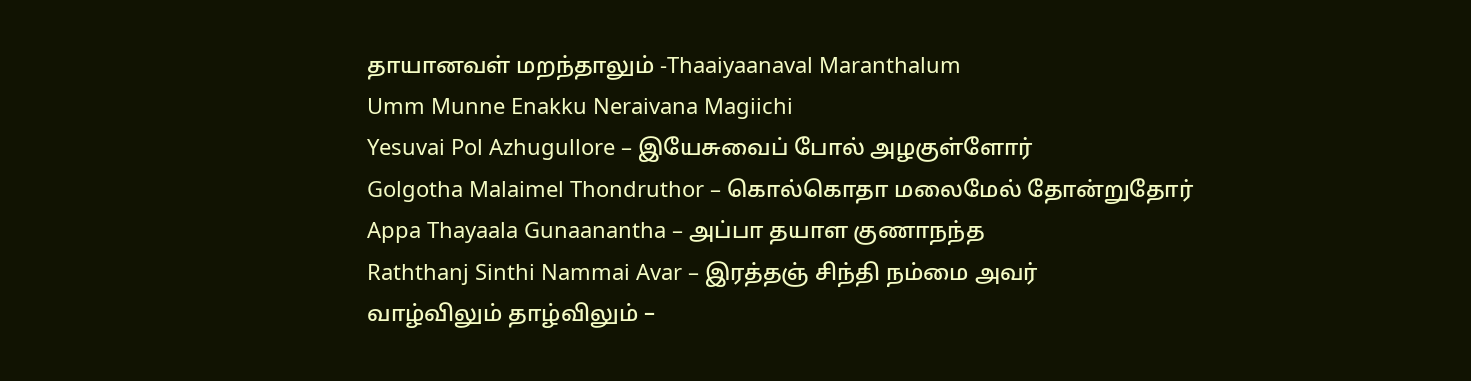தாயானவள் மறந்தாலும் -Thaaiyaanaval Maranthalum
Umm Munne Enakku Neraivana Magiichi
Yesuvai Pol Azhugullore – இயேசுவைப் போல் அழகுள்ளோர்
Golgotha Malaimel Thondruthor – கொல்கொதா மலைமேல் தோன்றுதோர்
Appa Thayaala Gunaanantha – அப்பா தயாள குணாநந்த
Raththanj Sinthi Nammai Avar – இரத்தஞ் சிந்தி நம்மை அவர்
வாழ்விலும் தாழ்விலும் –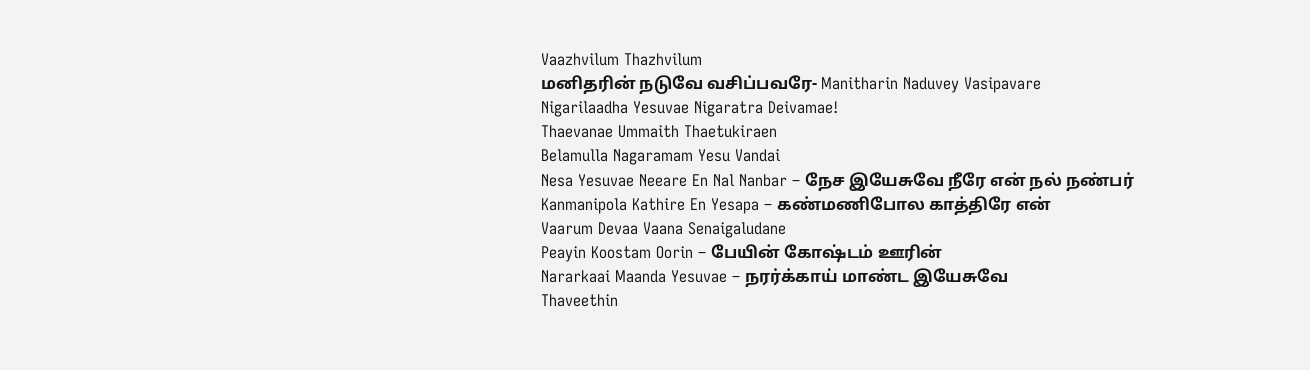Vaazhvilum Thazhvilum
மனிதரின் நடுவே வசிப்பவரே- Manitharin Naduvey Vasipavare
Nigarilaadha Yesuvae Nigaratra Deivamae!
Thaevanae Ummaith Thaetukiraen
Belamulla Nagaramam Yesu Vandai
Nesa Yesuvae Neeare En Nal Nanbar – நேச இயேசுவே நீரே என் நல் நண்பர்
Kanmanipola Kathire En Yesapa – கண்மணிபோல காத்திரே என்
Vaarum Devaa Vaana Senaigaludane
Peayin Koostam Oorin – பேயின் கோஷ்டம் ஊரின்
Nararkaai Maanda Yesuvae – நரர்க்காய் மாண்ட இயேசுவே
Thaveethin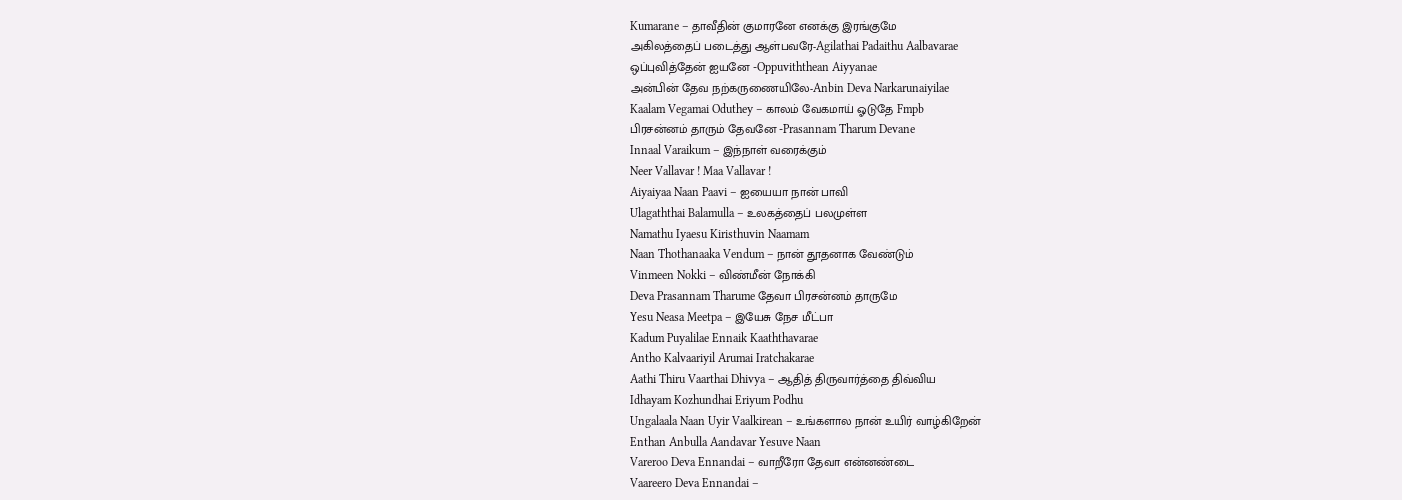Kumarane – தாவீதின் குமாரனே எனக்கு இரங்குமே
அகிலத்தைப் படைத்து ஆள்பவரே-Agilathai Padaithu Aalbavarae
ஒப்புவித்தேன் ஐயனே -Oppuviththean Aiyyanae
அன்பின் தேவ நற்கருணையிலே-Anbin Deva Narkarunaiyilae
Kaalam Vegamai Oduthey – காலம் வேகமாய் ஓடுதே Fmpb
பிரசன்னம் தாரும் தேவனே -Prasannam Tharum Devane
Innaal Varaikum – இந்நாள் வரைக்கும்
Neer Vallavar ! Maa Vallavar !
Aiyaiyaa Naan Paavi – ஐயையா நான் பாவி
Ulagaththai Balamulla – உலகத்தைப் பலமுள்ள
Namathu Iyaesu Kiristhuvin Naamam
Naan Thothanaaka Vendum – நான் தூதனாக வேண்டும்
Vinmeen Nokki – விண்மீன் நோக்கி
Deva Prasannam Tharume தேவா பிரசன்னம் தாருமே
Yesu Neasa Meetpa – இயேசு நேச மீட்பா
Kadum Puyalilae Ennaik Kaaththavarae
Antho Kalvaariyil Arumai Iratchakarae
Aathi Thiru Vaarthai Dhivya – ஆதித் திருவார்த்தை திவ்விய
Idhayam Kozhundhai Eriyum Podhu
Ungalaala Naan Uyir Vaalkirean – உங்களால நான் உயிர் வாழ்கிறேன்
Enthan Anbulla Aandavar Yesuve Naan
Vareroo Deva Ennandai – வாறீரோ தேவா என்னண்டை
Vaareero Deva Ennandai –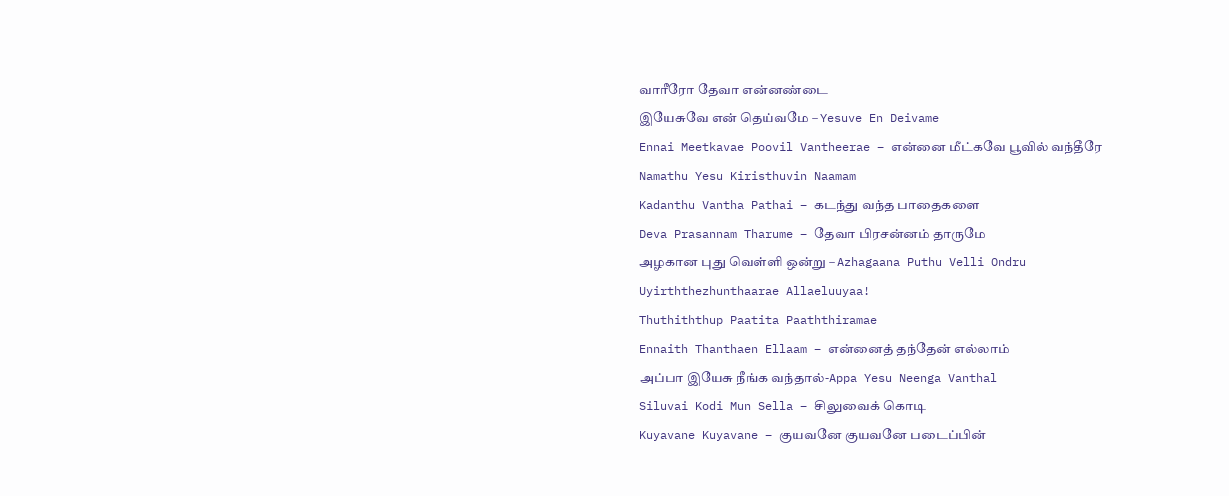வாரீரோ தேவா என்னண்டை
இயேசுவே என் தெய்வமே – Yesuve En Deivame
Ennai Meetkavae Poovil Vantheerae – என்னை மீட்கவே பூவில் வந்தீரே
Namathu Yesu Kiristhuvin Naamam
Kadanthu Vantha Pathai – கடந்து வந்த பாதைகளை
Deva Prasannam Tharume – தேவா பிரசன்னம் தாருமே
அழகான புது வெள்ளி ஒன்று – Azhagaana Puthu Velli Ondru
Uyirththezhunthaarae Allaeluuyaa!
Thuthiththup Paatita Paaththiramae
Ennaith Thanthaen Ellaam – என்னைத் தந்தேன் எல்லாம்
அப்பா இயேசு நீங்க வந்தால்-Appa Yesu Neenga Vanthal
Siluvai Kodi Mun Sella – சிலுவைக் கொடி
Kuyavane Kuyavane – குயவனே குயவனே படைப்பின்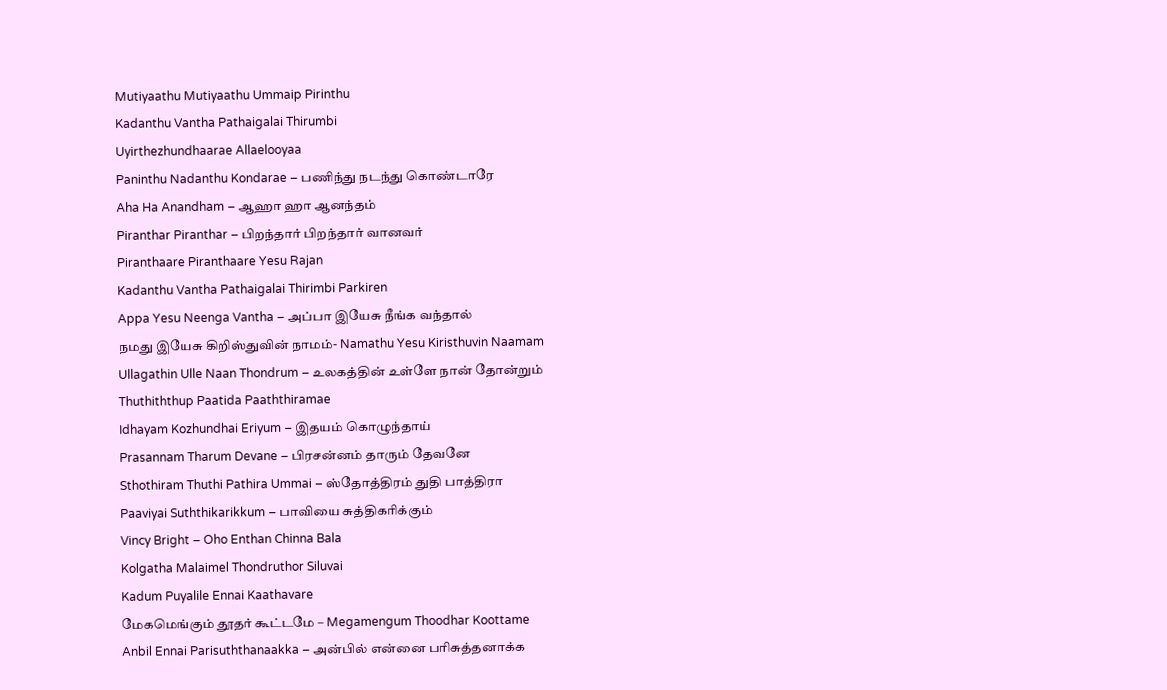Mutiyaathu Mutiyaathu Ummaip Pirinthu
Kadanthu Vantha Pathaigalai Thirumbi
Uyirthezhundhaarae Allaelooyaa
Paninthu Nadanthu Kondarae – பணிந்து நடந்து கொண்டாரே
Aha Ha Anandham – ஆஹா ஹா ஆனந்தம்
Piranthar Piranthar – பிறந்தார் பிறந்தார் வானவர்
Piranthaare Piranthaare Yesu Rajan
Kadanthu Vantha Pathaigalai Thirimbi Parkiren
Appa Yesu Neenga Vantha – அப்பா இயேசு நீங்க வந்தால்
நமது இயேசு கிறிஸ்துவின் நாமம்- Namathu Yesu Kiristhuvin Naamam
Ullagathin Ulle Naan Thondrum – உலகத்தின் உள்ளே நான் தோன்றும்
Thuthiththup Paatida Paaththiramae
Idhayam Kozhundhai Eriyum – இதயம் கொழுந்தாய்
Prasannam Tharum Devane – பிரசன்னம் தாரும் தேவனே
Sthothiram Thuthi Pathira Ummai – ஸ்தோத்திரம் துதி பாத்திரா
Paaviyai Suththikarikkum – பாவியை சுத்திகரிக்கும்
Vincy Bright – Oho Enthan Chinna Bala
Kolgatha Malaimel Thondruthor Siluvai
Kadum Puyalile Ennai Kaathavare
மேகமெங்கும் தூதர் கூட்டமே – Megamengum Thoodhar Koottame
Anbil Ennai Parisuththanaakka – அன்பில் என்னை பரிசுத்தனாக்க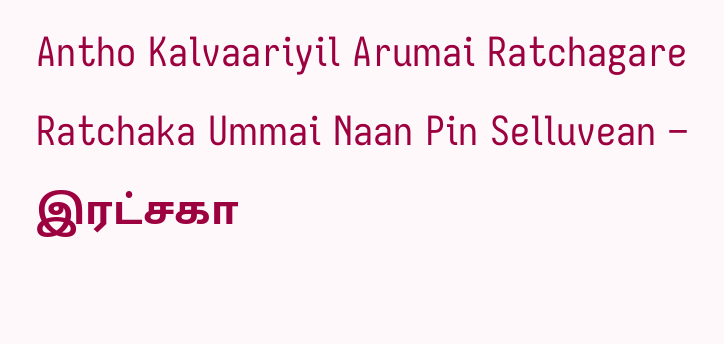Antho Kalvaariyil Arumai Ratchagare
Ratchaka Ummai Naan Pin Selluvean – இரட்சகா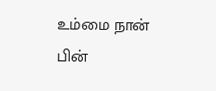உம்மை நான் பின்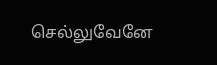செல்லுவேனே